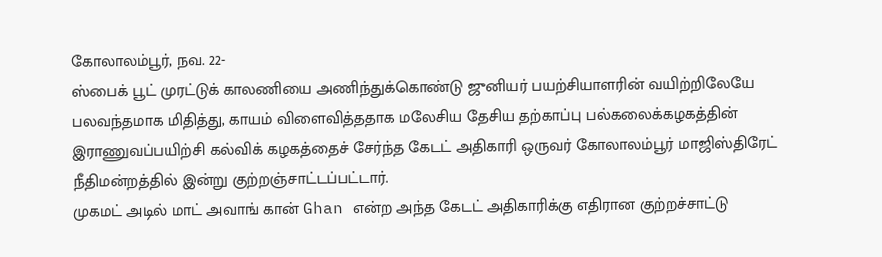கோலாலம்பூர், நவ. 22-
ஸ்பைக் பூட் முரட்டுக் காலணியை அணிந்துக்கொண்டு ஜுனியர் பயற்சியாளரின் வயிற்றிலேயே பலவந்தமாக மிதித்து, காயம் விளைவித்ததாக மலேசிய தேசிய தற்காப்பு பல்கலைக்கழகத்தின் இராணுவப்பயிற்சி கல்விக் கழகத்தைச் சேர்ந்த கேடட் அதிகாரி ஒருவர் கோலாலம்பூர் மாஜிஸ்திரேட் நீதிமன்றத்தில் இன்று குற்றஞ்சாட்டப்பட்டார்.
முகமட் அடில் மாட் அவாங் கான் Ghan என்ற அந்த கேடட் அதிகாரிக்கு எதிரான குற்றச்சாட்டு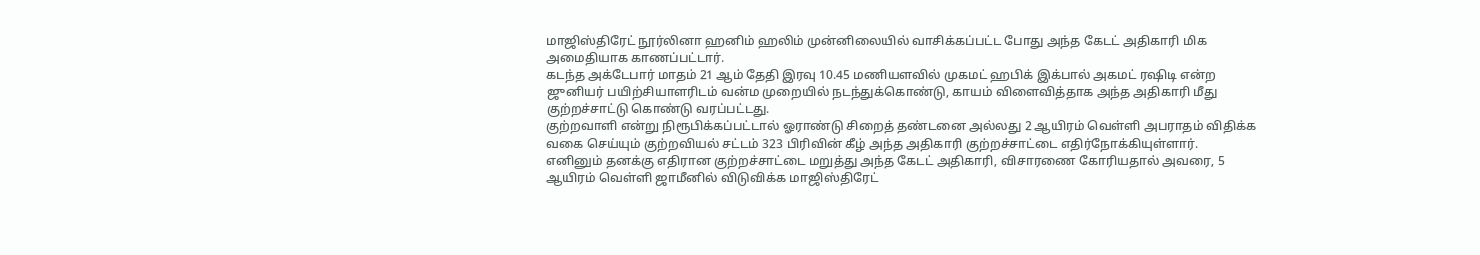மாஜிஸ்திரேட் நூர்லினா ஹனிம் ஹலிம் முன்னிலையில் வாசிக்கப்பட்ட போது அந்த கேடட் அதிகாரி மிக அமைதியாக காணப்பட்டார்.
கடந்த அக்டேபார் மாதம் 21 ஆம் தேதி இரவு 10.45 மணியளவில் முகமட் ஹபிக் இக்பால் அகமட் ரஷிடி என்ற ஜுனியர் பயிற்சியாளரிடம் வன்ம முறையில் நடந்துக்கொண்டு, காயம் விளைவித்தாக அந்த அதிகாரி மீது குற்றச்சாட்டு கொண்டு வரப்பட்டது.
குற்றவாளி என்று நிரூபிக்கப்பட்டால் ஓராண்டு சிறைத் தண்டனை அல்லது 2 ஆயிரம் வெள்ளி அபராதம் விதிக்க வகை செய்யும் குற்றவியல் சட்டம் 323 பிரிவின் கீழ் அந்த அதிகாரி குற்றச்சாட்டை எதிர்நோக்கியுள்ளார்.
எனினும் தனக்கு எதிரான குற்றச்சாட்டை மறுத்து அந்த கேடட் அதிகாரி, விசாரணை கோரியதால் அவரை, 5 ஆயிரம் வெள்ளி ஜாமீனில் விடுவிக்க மாஜிஸ்திரேட்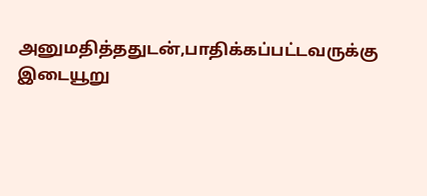அனுமதித்ததுடன்,பாதிக்கப்பட்டவருக்கு இடையூறு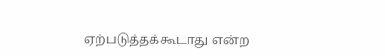ஏற்படுத்தக்கூடாது என்ற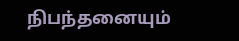நிபந்தனையும்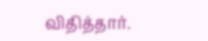விதித்தார்.